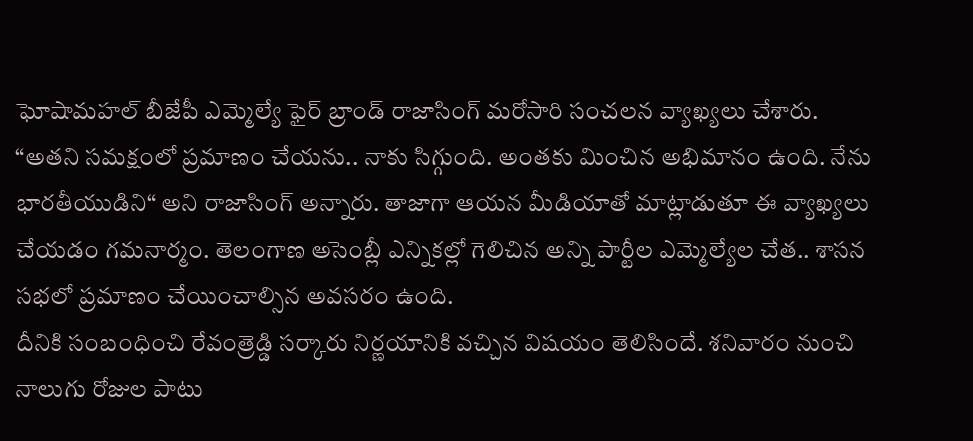ఘోషామహల్ బీజేపీ ఎమ్మెల్యే ఫైర్ బ్రాండ్ రాజాసింగ్ మరోసారి సంచలన వ్యాఖ్యలు చేశారు. “అతని సమక్షంలో ప్రమాణం చేయను.. నాకు సిగ్గుంది. అంతకు మించిన అభిమానం ఉంది. నేను భారతీయుడిని“ అని రాజాసింగ్ అన్నారు. తాజాగా ఆయన మీడియాతో మాట్లాడుతూ ఈ వ్యాఖ్యలు చేయడం గమనార్మం. తెలంగాణ అసెంబ్లీ ఎన్నికల్లో గెలిచిన అన్ని పార్టీల ఎమ్మెల్యేల చేత.. శాసన సభలో ప్రమాణం చేయించాల్సిన అవసరం ఉంది.
దీనికి సంబంధించి రేవంత్రెడ్డి సర్కారు నిర్ణయానికి వచ్చిన విషయం తెలిసిందే. శనివారం నుంచి నాలుగు రోజుల పాటు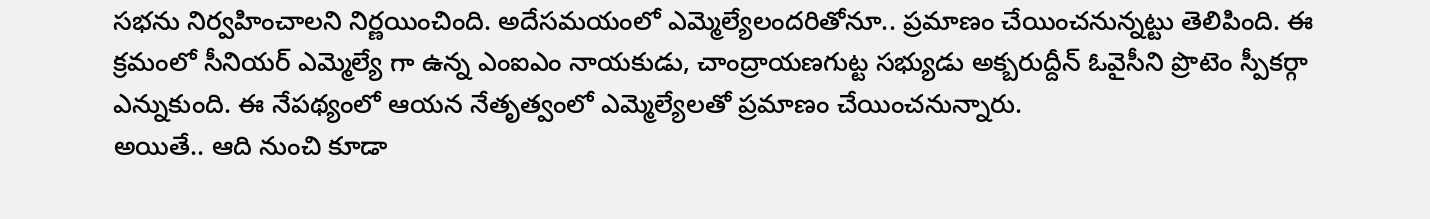సభను నిర్వహించాలని నిర్ణయించింది. అదేసమయంలో ఎమ్మెల్యేలందరితోనూ.. ప్రమాణం చేయించనున్నట్టు తెలిపింది. ఈ క్రమంలో సీనియర్ ఎమ్మెల్యే గా ఉన్న ఎంఐఎం నాయకుడు, చాంద్రాయణగుట్ట సభ్యుడు అక్బరుద్దీన్ ఓవైసీని ప్రొటెం స్పీకర్గా ఎన్నుకుంది. ఈ నేపథ్యంలో ఆయన నేతృత్వంలో ఎమ్మెల్యేలతో ప్రమాణం చేయించనున్నారు.
అయితే.. ఆది నుంచి కూడా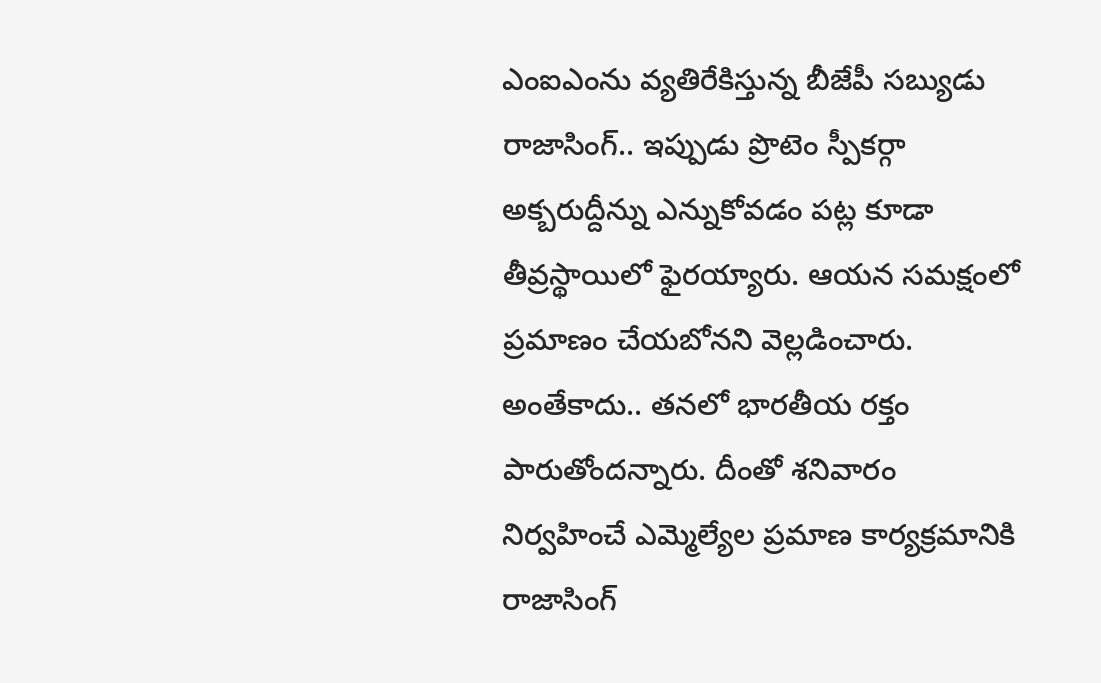ఎంఐఎంను వ్యతిరేకిస్తున్న బీజేపీ సబ్యుడు రాజాసింగ్.. ఇప్పుడు ప్రొటెం స్పీకర్గా అక్బరుద్దీన్ను ఎన్నుకోవడం పట్ల కూడా తీవ్రస్థాయిలో ఫైరయ్యారు. ఆయన సమక్షంలో ప్రమాణం చేయబోనని వెల్లడించారు. అంతేకాదు.. తనలో భారతీయ రక్తం పారుతోందన్నారు. దీంతో శనివారం నిర్వహించే ఎమ్మెల్యేల ప్రమాణ కార్యక్రమానికి రాజాసింగ్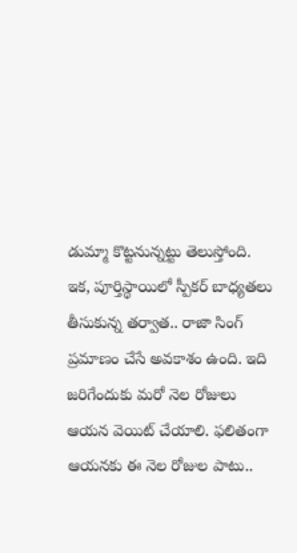డుమ్మా కొట్టనున్నట్టు తెలుస్తోంది. ఇక, పూర్తిస్థాయిలో స్పీకర్ బాధ్యతలు తీసుకున్న తర్వాత.. రాజా సింగ్ ప్రమాణం చేసే అవకాశం ఉంది. ఇది జరిగేందుకు మరో నెల రోజులు ఆయన వెయిట్ చేయాలి. ఫలితంగా ఆయనకు ఈ నెల రోజుల పాటు..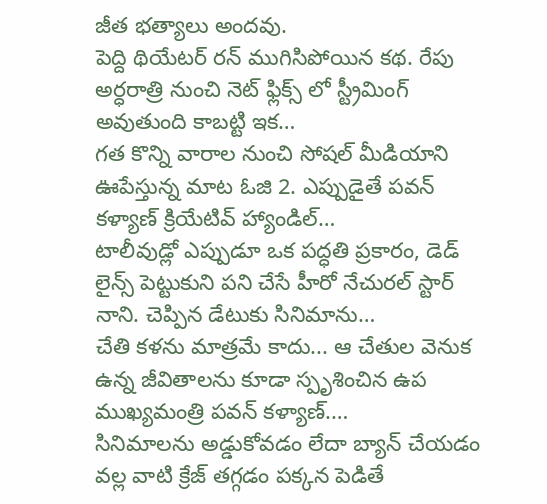జీత భత్యాలు అందవు.
పెద్ది థియేటర్ రన్ ముగిసిపోయిన కథ. రేపు అర్ధరాత్రి నుంచి నెట్ ఫ్లిక్స్ లో స్ట్రీమింగ్ అవుతుంది కాబట్టి ఇక…
గత కొన్ని వారాల నుంచి సోషల్ మీడియాని ఊపేస్తున్న మాట ఓజి 2. ఎప్పుడైతే పవన్ కళ్యాణ్ క్రియేటివ్ హ్యాండిల్…
టాలీవుడ్లో ఎప్పుడూ ఒక పద్ధతి ప్రకారం, డెడ్ లైన్స్ పెట్టుకుని పని చేసే హీరో నేచురల్ స్టార్ నాని. చెప్పిన డేటుకు సినిమాను…
చేతి కళను మాత్రమే కాదు... ఆ చేతుల వెనుక ఉన్న జీవితాలను కూడా స్పృశించిన ఉప ముఖ్యమంత్రి పవన్ కళ్యాణ్.…
సినిమాలను అడ్డుకోవడం లేదా బ్యాన్ చేయడం వల్ల వాటి క్రేజ్ తగ్గడం పక్కన పెడితే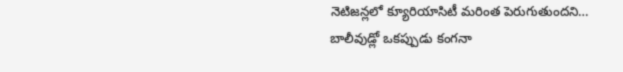నెటిజన్లలో క్యూరియాసిటీ మరింత పెరుగుతుందని…
బాలీవుడ్లో ఒకప్పుడు కంగనా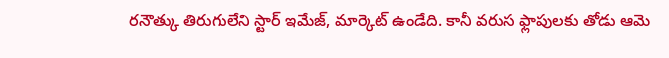రనౌత్కు తిరుగులేని స్టార్ ఇమేజ్, మార్కెట్ ఉండేది. కానీ వరుస ఫ్లాపులకు తోడు ఆమె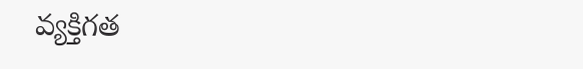వ్యక్తిగత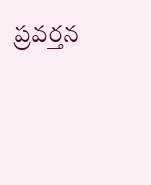ప్రవర్తన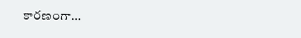కారణంగా…